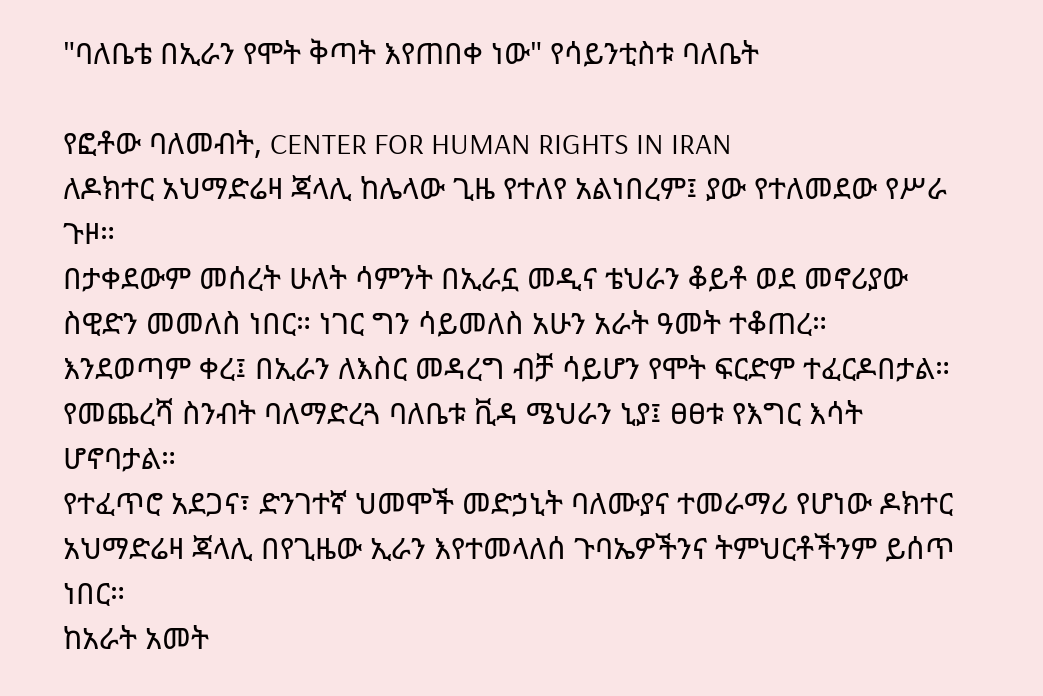"ባለቤቴ በኢራን የሞት ቅጣት እየጠበቀ ነው" የሳይንቲስቱ ባለቤት

የፎቶው ባለመብት, CENTER FOR HUMAN RIGHTS IN IRAN
ለዶክተር አህማድሬዛ ጃላሊ ከሌላው ጊዜ የተለየ አልነበረም፤ ያው የተለመደው የሥራ ጉዞ።
በታቀደውም መሰረት ሁለት ሳምንት በኢራኗ መዲና ቴህራን ቆይቶ ወደ መኖሪያው ስዊድን መመለስ ነበር። ነገር ግን ሳይመለስ አሁን አራት ዓመት ተቆጠረ።
እንደወጣም ቀረ፤ በኢራን ለእስር መዳረግ ብቻ ሳይሆን የሞት ፍርድም ተፈርዶበታል።
የመጨረሻ ስንብት ባለማድረጓ ባለቤቱ ቪዳ ሜህራን ኒያ፤ ፀፀቱ የእግር እሳት ሆኖባታል።
የተፈጥሮ አደጋና፣ ድንገተኛ ህመሞች መድኃኒት ባለሙያና ተመራማሪ የሆነው ዶክተር አህማድሬዛ ጃላሊ በየጊዜው ኢራን እየተመላለሰ ጉባኤዎችንና ትምህርቶችንም ይሰጥ ነበር።
ከአራት አመት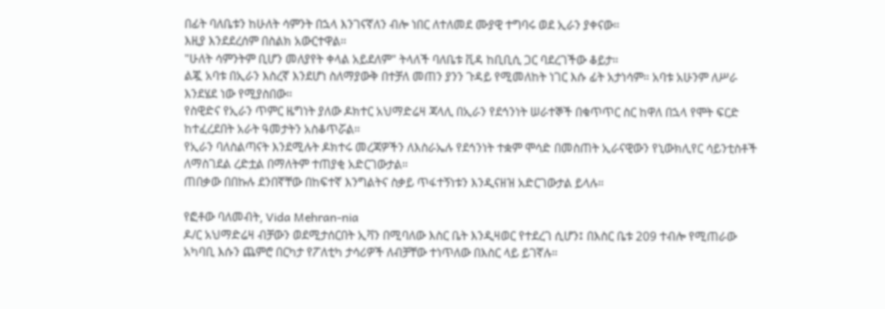በፊት ባለቤቱን ከሁለት ሳምንት በኋላ እንገናኛለን ብሎ ነበር ለተለመደ ሙያዊ ተግባሩ ወደ ኢራን ያቀናው።
እዚያ እንደደረሰም በስልክ አውርተዋል።
"ሁለት ሳምንትም ቢሆን መለያየት ቀላል አይደለም" ትላለች ባለቤቱ ቪዳ ከቢቢሲ ጋር ባደረገችው ቆይታ።
ልጇ አባቱ በኢራን እስረኛ እንደሆነ ስለማያውቅ በተቻለ መጠን ያንን ጉዳይ የሚመለከት ነገር እሱ ፊት አታነሳም። አባቱ አሁንም ለሥራ እንደሄደ ነው የሚያስበው።
የስዊድና የኢራን ጥምር ዜግነት ያለው ዶክተር አህማድሬዛ ጃላሊ በኢራን የደኅንነት ሠራተኞች በቁጥጥር ስር ከዋለ በኋላ የሞት ፍርድ ከተፈረደበት አራት ዓመታትን አስቆጥሯል።
የኢራን ባለስልጣናት እንደሚሉት ዶክተሩ መረጃዎችን ለእስራኤሉ የደኅንነት ተቋም ሞሳድ በመስጠት ኢራናዊውን የኒውክሊየር ሳይንቲስቶች ለማስገደል ረድቷል በማለትም ተጠያቂ አድርገውታል።
ጠበቃው በበኩሉ ደንበኛቸው በከፍተኛ እንግልትና ስቃይ ጥፋተኝነቱን እንዲናዘዝ አድርገውታል ይላሉ።

የፎቶው ባለመብት, Vida Mehran-nia
ዶ/ር አህማድሬዛ ብቻውን ወደሚታሰርበት ኢቫን በሚባለው እስር ቤት እንዲዛወር የተደረገ ሲሆን፤ በእስር ቤቱ 209 ተብሎ የሚጠራው አካባቢ እሱን ጨምሮ በርካታ የፖለቲካ ታሳሪዎች ለብቻቸው ተነጥለው በእስር ላይ ይገኛሉ።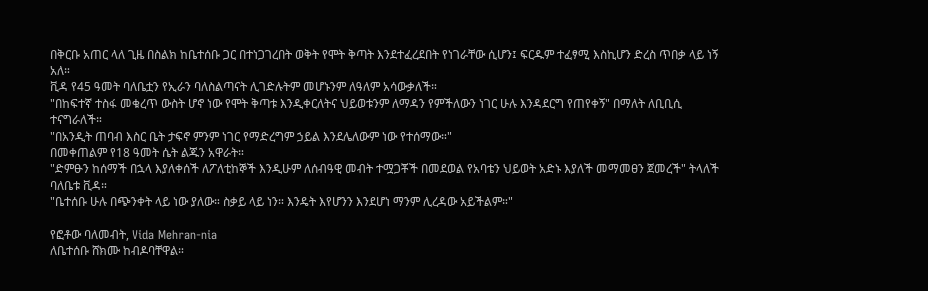በቅርቡ አጠር ላለ ጊዜ በስልክ ከቤተሰቡ ጋር በተነጋገረበት ወቅት የሞት ቅጣት እንደተፈረደበት የነገራቸው ሲሆን፤ ፍርዱም ተፈፃሚ እስኪሆን ድረስ ጥበቃ ላይ ነኝ አለ።
ቪዳ የ45 ዓመት ባለቤቷን የኢራን ባለስልጣናት ሊገድሉትም መሆኑንም ለዓለም አሳውቃለች።
"በከፍተኛ ተስፋ መቁረጥ ውስት ሆኖ ነው የሞት ቅጣቱ እንዲቀርለትና ህይወቱንም ለማዳን የምችለውን ነገር ሁሉ እንዳደርግ የጠየቀኝ" በማለት ለቢቢሲ ተናግራለች።
"በአንዲት ጠባብ እስር ቤት ታፍኖ ምንም ነገር የማድረግም ኃይል እንደሌለውም ነው የተሰማው።"
በመቀጠልም የ18 ዓመት ሴት ልጁን አዋራት።
"ድምፁን ከሰማች በኋላ እያለቀሰች ለፖለቲከኞች እንዲሁም ለሰብዓዊ መብት ተሟጋቾች በመደወል የአባቴን ህይወት አድኑ እያለች መማመፀን ጀመረች" ትላለች ባለቤቱ ቪዳ።
"ቤተሰቡ ሁሉ በጭንቀት ላይ ነው ያለው። ስቃይ ላይ ነን። እንዴት እየሆንን እንደሆነ ማንም ሊረዳው አይችልም።"

የፎቶው ባለመብት, Vida Mehran-nia
ለቤተሰቡ ሸክሙ ከብዶባቸዋል።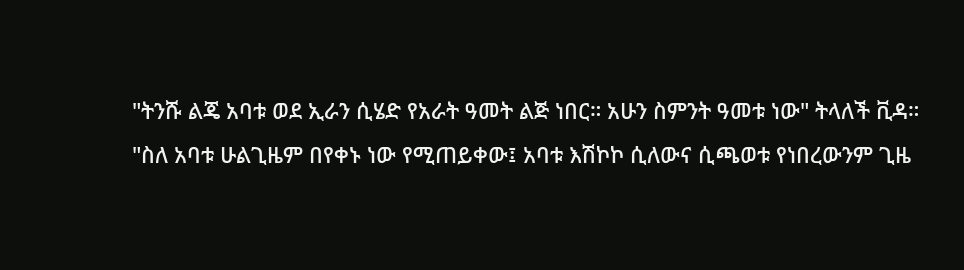"ትንሹ ልጄ አባቱ ወደ ኢራን ሲሄድ የአራት ዓመት ልጅ ነበር። አሁን ስምንት ዓመቱ ነው" ትላለች ቪዳ።
"ስለ አባቱ ሁልጊዜም በየቀኑ ነው የሚጠይቀው፤ አባቱ እሽኮኮ ሲለውና ሲጫወቱ የነበረውንም ጊዜ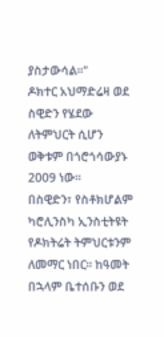ያስታውሳል።"
ዶክተር አህማድሬዛ ወደ ስዊድን የሄደው ለትምህርት ሲሆን ወቅቱም በጎሮጎሳውያኑ 2009 ነው።
በስዊድን፣ የስቶክሆልም ካሮሊንስካ ኢንስቲትዩት የዶክትሬት ትምህርቱንም ለመማር ነበር። ከዓመት በኋላም ቤተሰቡን ወደ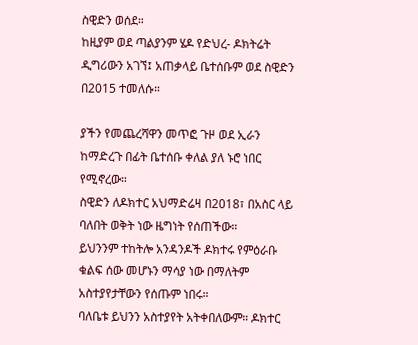ስዊድን ወሰደ።
ከዚያም ወደ ጣልያንም ሄዶ የድህረ- ዶክትሬት ዲግሪውን አገኘ፤ አጠቃላይ ቤተሰቡም ወደ ስዊድን በ2015 ተመለሱ።

ያችን የመጨረሻዋን መጥፎ ጉዞ ወደ ኢራን ከማድረጉ በፊት ቤተሰቡ ቀለል ያለ ኑሮ ነበር የሚኖረው።
ስዊድን ለዶክተር አህማድሬዛ በ2018፣ በአስር ላይ ባለበት ወቅት ነው ዜግነት የሰጠችው።
ይህንንም ተከትሎ አንዳንዶች ዶክተሩ የምዕራቡ ቁልፍ ሰው መሆኑን ማሳያ ነው በማለትም አስተያየታቸውን የሰጡም ነበሩ።
ባለቤቱ ይህንን አስተያየት አትቀበለውም። ዶክተር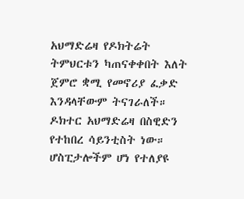አህማድሬዛ የዶክትሬት ትምህርቱን ካጠናቀቀበት እለት ጀምሮ ቋሚ የመኖሪያ ፈቃድ እንዳላቸውም ትናገራለች።
ዶክተር አህማድሬዛ በስዊድን የተከበረ ሳይንቲስት ነው። ሆስፒታሎችም ሆነ የተለያዩ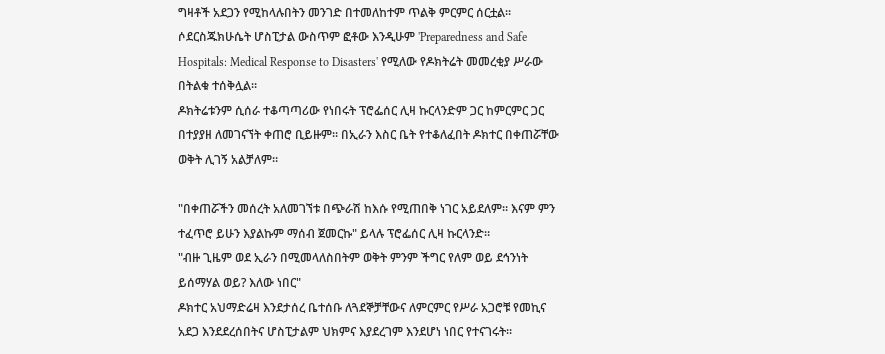ግዛቶች አደጋን የሚከላሉበትን መንገድ በተመለከተም ጥልቅ ምርምር ሰርቷል።
ሶደርስጁክሁሴት ሆስፒታል ውስጥም ፎቶው እንዲሁም 'Preparedness and Safe Hospitals: Medical Response to Disasters' የሚለው የዶክትሬት መመረቂያ ሥራው በትልቁ ተሰቅሏል።
ዶክትሬቱንም ሲሰራ ተቆጣጣሪው የነበሩት ፕሮፌሰር ሊዛ ኩርላንድም ጋር ከምርምር ጋር በተያያዘ ለመገናኘት ቀጠሮ ቢይዙም። በኢራን እስር ቤት የተቆለፈበት ዶክተር በቀጠሯቸው ወቅት ሊገኝ አልቻለም።

"በቀጠሯችን መሰረት አለመገኘቱ በጭራሽ ከእሱ የሚጠበቅ ነገር አይደለም። እናም ምን ተፈጥሮ ይሁን እያልኩም ማሰብ ጀመርኩ" ይላሉ ፕሮፌሰር ሊዛ ኩርላንድ።
"ብዙ ጊዜም ወደ ኢራን በሚመላለስበትም ወቅት ምንም ችግር የለም ወይ ደኅንነት ይሰማሃል ወይ? እለው ነበር"
ዶክተር አህማድሬዛ እንደታሰረ ቤተሰቡ ለጓደኞቻቸውና ለምርምር የሥራ አጋሮቹ የመኪና አደጋ እንደደረሰበትና ሆስፒታልም ህክምና እያደረገም እንደሆነ ነበር የተናገሩት።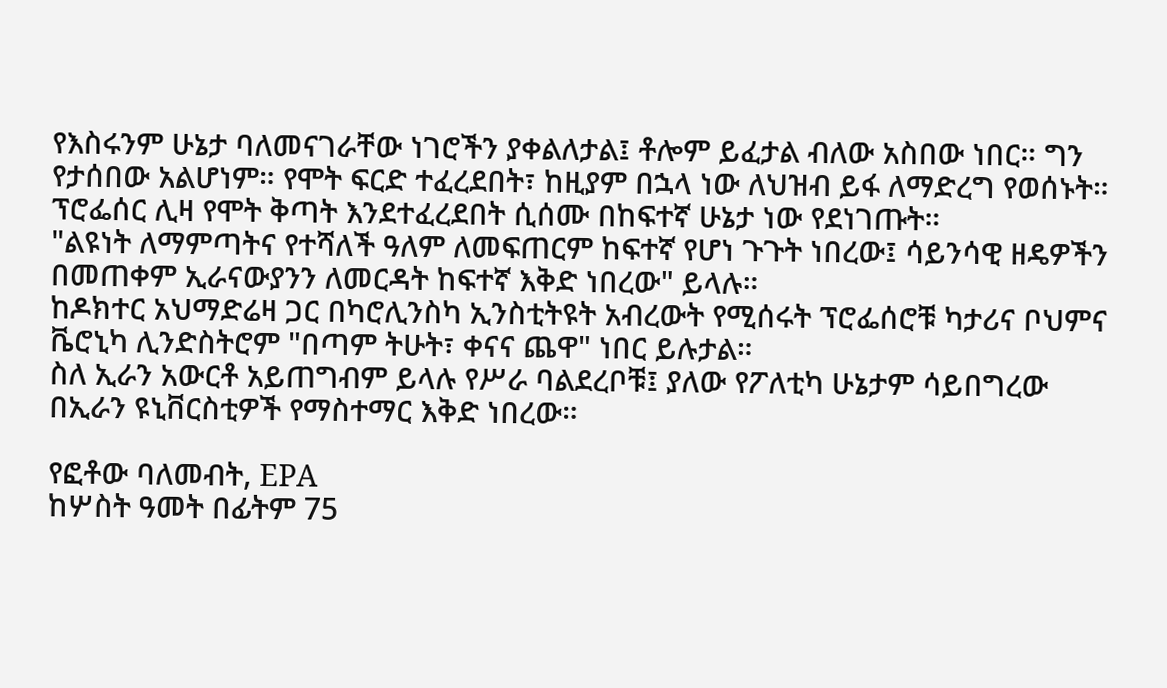የእስሩንም ሁኔታ ባለመናገራቸው ነገሮችን ያቀልለታል፤ ቶሎም ይፈታል ብለው አስበው ነበር። ግን የታሰበው አልሆነም። የሞት ፍርድ ተፈረደበት፣ ከዚያም በኋላ ነው ለህዝብ ይፋ ለማድረግ የወሰኑት።
ፕሮፌሰር ሊዛ የሞት ቅጣት እንደተፈረደበት ሲሰሙ በከፍተኛ ሁኔታ ነው የደነገጡት።
"ልዩነት ለማምጣትና የተሻለች ዓለም ለመፍጠርም ከፍተኛ የሆነ ጉጉት ነበረው፤ ሳይንሳዊ ዘዴዎችን በመጠቀም ኢራናውያንን ለመርዳት ከፍተኛ እቅድ ነበረው" ይላሉ።
ከዶክተር አህማድሬዛ ጋር በካሮሊንስካ ኢንስቲትዩት አብረውት የሚሰሩት ፕሮፌሰሮቹ ካታሪና ቦህምና ቬሮኒካ ሊንድስትሮም "በጣም ትሁት፣ ቀናና ጨዋ" ነበር ይሉታል።
ስለ ኢራን አውርቶ አይጠግብም ይላሉ የሥራ ባልደረቦቹ፤ ያለው የፖለቲካ ሁኔታም ሳይበግረው በኢራን ዩኒቨርስቲዎች የማስተማር እቅድ ነበረው።

የፎቶው ባለመብት, EPA
ከሦስት ዓመት በፊትም 75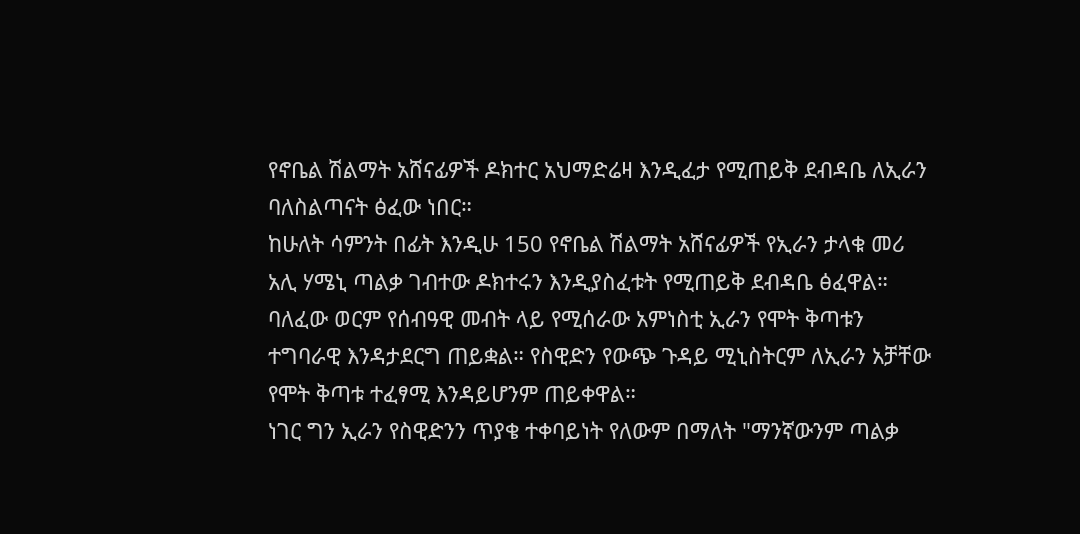የኖቤል ሽልማት አሸናፊዎች ዶክተር አህማድሬዛ እንዲፈታ የሚጠይቅ ደብዳቤ ለኢራን ባለስልጣናት ፅፈው ነበር።
ከሁለት ሳምንት በፊት እንዲሁ 150 የኖቤል ሽልማት አሸናፊዎች የኢራን ታላቁ መሪ አሊ ሃሜኒ ጣልቃ ገብተው ዶክተሩን እንዲያስፈቱት የሚጠይቅ ደብዳቤ ፅፈዋል።
ባለፈው ወርም የሰብዓዊ መብት ላይ የሚሰራው አምነስቲ ኢራን የሞት ቅጣቱን ተግባራዊ እንዳታደርግ ጠይቋል። የስዊድን የውጭ ጉዳይ ሚኒስትርም ለኢራን አቻቸው የሞት ቅጣቱ ተፈፃሚ እንዳይሆንም ጠይቀዋል።
ነገር ግን ኢራን የስዊድንን ጥያቄ ተቀባይነት የለውም በማለት "ማንኛውንም ጣልቃ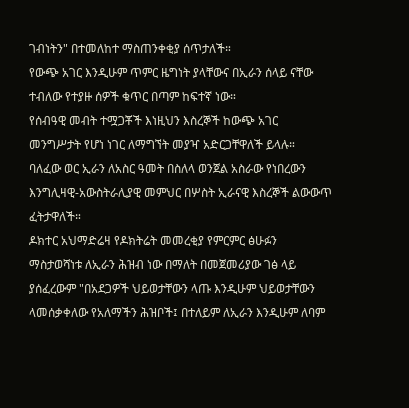ገብነትን" በተመለከተ ማስጠንቀቂያ ሰጥታለች።
የውጭ አገር እንዲሁም ጥምር ዜግነት ያላቸውና በኢራን ሰላይ ናቸው ተብለው የተያዙ ሰዎች ቁጥር በጣም ከፍተኛ ነው።
የሰብዓዊ መብት ተሟጋቾች እነዚህን እስረኞች ከውጭ አገር መንግሥታት የሆነ ነገር ለማግኘት መያዣ አድርጋቸዋለች ይላሉ።
ባለፈው ወር ኢራን ለአስር ዓመት በስለላ ወንጀል አስራው የነበረውን እንግሊዛዊ-አውስትራሊያዊ መምህር በሦስት ኢራናዊ እስረኞች ልውውጥ ፈትታዋለች።
ዶክተር አህማድሬዛ የዶክትሬት መመረቂያ የምርምር ፅሁፉን ማስታወሻነቱ ለኢራን ሕዝብ ነው በማለት በመጀመሪያው ገፅ ላይ ያሰፈረውም "በአደጋዎች ህይወታቸውን ላጡ እንዲሁም ህይወታቸውን ላመሰቃቀለው የአለማችን ሕዝቦች፤ በተለይም ለኢራን እንዲሁም ለባም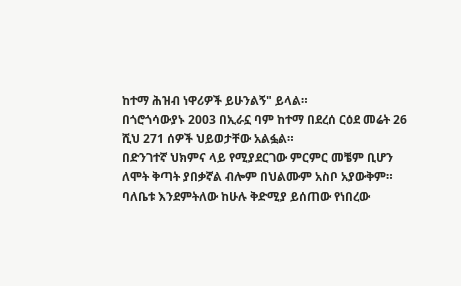ከተማ ሕዝብ ነዋሪዎች ይሁንልኝ" ይላል።
በጎሮጎሳውያኑ 2003 በኢራኗ ባም ከተማ በደረሰ ርዕደ መሬት 26 ሺህ 271 ሰዎች ህይወታቸው አልፏል።
በድንገተኛ ህክምና ላይ የሚያደርገው ምርምር መቼም ቢሆን ለሞት ቅጣት ያበቃኛል ብሎም በህልሙም አስቦ አያውቅም።
ባለቤቱ እንደምትለው ከሁሉ ቅድሚያ ይሰጠው የነበረው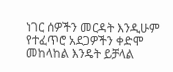ነገር ሰዎችን መርዳት እንዲሁም የተፈጥሮ አደጋዎችን ቀድሞ መከላከል እንዴት ይቻላል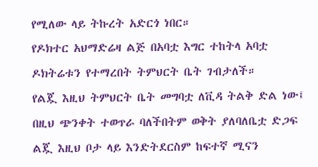የሚለው ላይ ትኩረት አድርጎ ነበር።
የዶክተር አህማድሬዛ ልጅ በአባቷ እግር ተከትላ አባቷ ዶክትሬቱን የተማረበት ትምህርት ቤት ገብታለች።
የልጇ እዚህ ትምህርት ቤት መግባቷ ለቪዳ ትልቅ ድል ነው፤ በዚህ ጭንቀት ተወጥራ ባለችበትም ወቅት ያለባለቤቷ ድጋፍ ልጇ እዚህ ቦታ ላይ እንድትደርስም ከፍተኛ ሚናን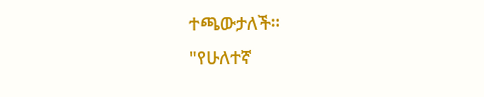ተጫውታለች።
"የሁለተኛ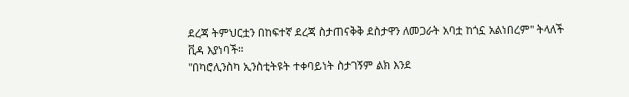ደረጃ ትምህርቷን በከፍተኛ ደረጃ ስታጠናቅቅ ደስታዋን ለመጋራት አባቷ ከጎኗ አልነበረም" ትላለች ቪዳ እያነባች።
"በካሮሊንስካ ኢንስቲትዩት ተቀባይነት ስታገኝም ልክ እንደ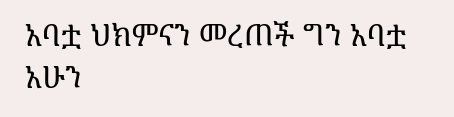አባቷ ህክምናን መረጠች ግን አባቷ አሁን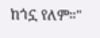ከጎኗ የለም።"